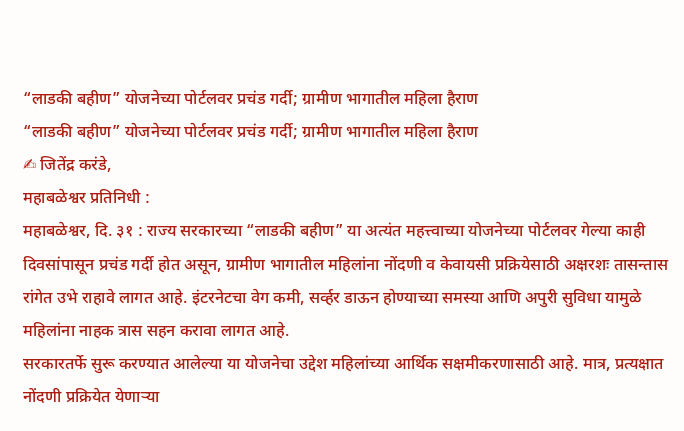“लाडकी बहीण” योजनेच्या पोर्टलवर प्रचंड गर्दी; ग्रामीण भागातील महिला हैराण
“लाडकी बहीण” योजनेच्या पोर्टलवर प्रचंड गर्दी; ग्रामीण भागातील महिला हैराण
✍ जितेंद्र करंडे,
महाबळेश्वर प्रतिनिधी :
महाबळेश्वर, दि. ३१ : राज्य सरकारच्या “लाडकी बहीण” या अत्यंत महत्त्वाच्या योजनेच्या पोर्टलवर गेल्या काही दिवसांपासून प्रचंड गर्दी होत असून, ग्रामीण भागातील महिलांना नोंदणी व केवायसी प्रक्रियेसाठी अक्षरशः तासन्तास रांगेत उभे राहावे लागत आहे. इंटरनेटचा वेग कमी, सर्व्हर डाऊन होण्याच्या समस्या आणि अपुरी सुविधा यामुळे महिलांना नाहक त्रास सहन करावा लागत आहे.
सरकारतर्फे सुरू करण्यात आलेल्या या योजनेचा उद्देश महिलांच्या आर्थिक सक्षमीकरणासाठी आहे. मात्र, प्रत्यक्षात नोंदणी प्रक्रियेत येणाऱ्या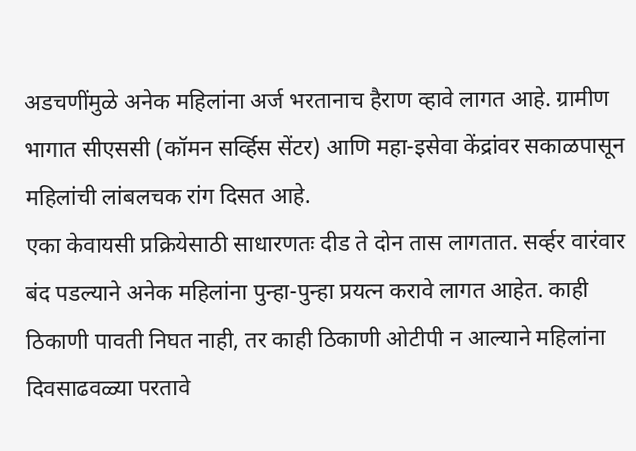अडचणींमुळे अनेक महिलांना अर्ज भरतानाच हैराण व्हावे लागत आहे. ग्रामीण भागात सीएससी (कॉमन सर्व्हिस सेंटर) आणि महा-इसेवा केंद्रांवर सकाळपासून महिलांची लांबलचक रांग दिसत आहे.
एका केवायसी प्रक्रियेसाठी साधारणतः दीड ते दोन तास लागतात. सर्व्हर वारंवार बंद पडल्याने अनेक महिलांना पुन्हा-पुन्हा प्रयत्न करावे लागत आहेत. काही ठिकाणी पावती निघत नाही, तर काही ठिकाणी ओटीपी न आल्याने महिलांना दिवसाढवळ्या परतावे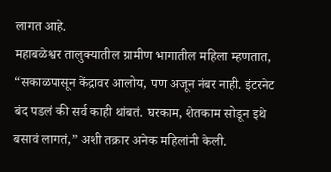लागत आहे.
महाबळेश्वर तालुक्यातील ग्रामीण भागातील महिला म्हणतात, “सकाळपासून केंद्रावर आलोय, पण अजून नंबर नाही. इंटरनेट बंद पडलं की सर्व काही थांबतं. घरकाम, शेतकाम सोडून इथे बसावं लागतं,” अशी तक्रार अनेक महिलांनी केली.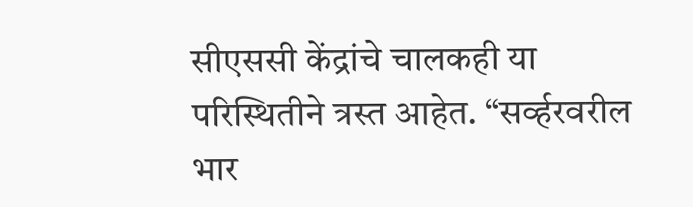सीएससी केंद्रांचे चालकही या परिस्थितीने त्रस्त आहेत. “सर्व्हरवरील भार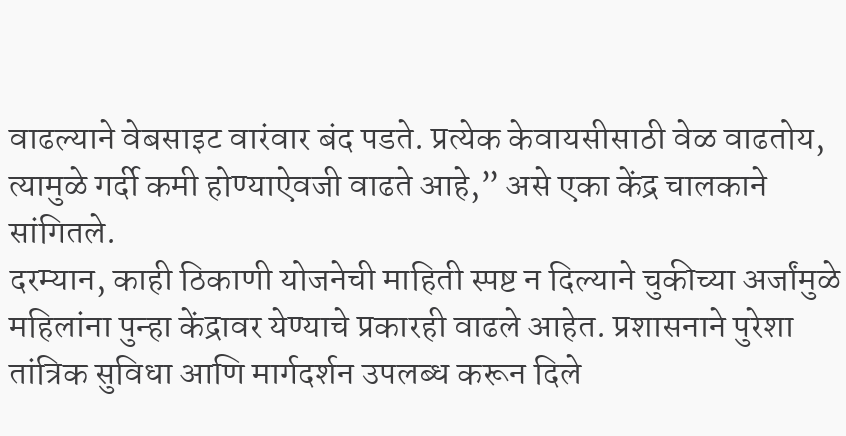वाढल्याने वेबसाइट वारंवार बंद पडते. प्रत्येक केवायसीसाठी वेळ वाढतोय, त्यामुळे गर्दी कमी होण्याऐवजी वाढते आहे,” असे एका केंद्र चालकाने सांगितले.
दरम्यान, काही ठिकाणी योजनेची माहिती स्पष्ट न दिल्याने चुकीच्या अर्जांमुळे महिलांना पुन्हा केंद्रावर येण्याचे प्रकारही वाढले आहेत. प्रशासनाने पुरेशा तांत्रिक सुविधा आणि मार्गदर्शन उपलब्ध करून दिले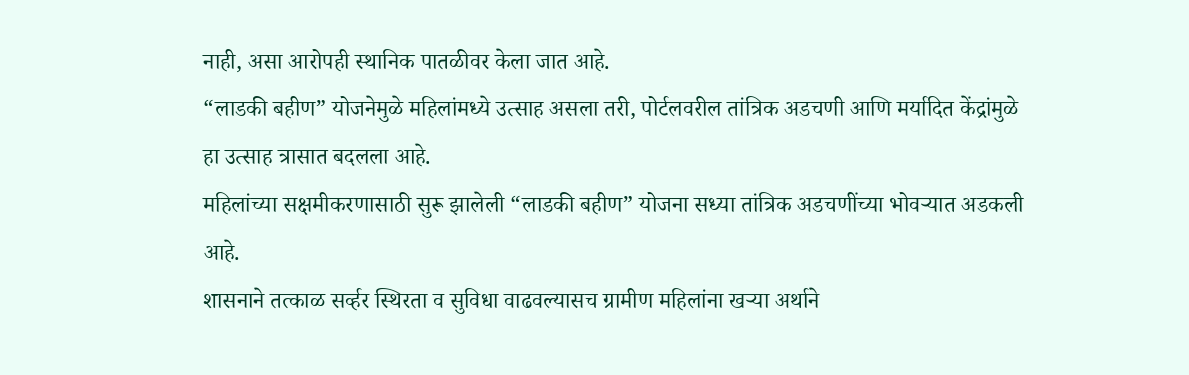नाही, असा आरोपही स्थानिक पातळीवर केला जात आहे.
“लाडकी बहीण” योजनेमुळे महिलांमध्ये उत्साह असला तरी, पोर्टलवरील तांत्रिक अडचणी आणि मर्यादित केंद्रांमुळे हा उत्साह त्रासात बदलला आहे.
महिलांच्या सक्षमीकरणासाठी सुरू झालेली “लाडकी बहीण” योजना सध्या तांत्रिक अडचणींच्या भोवऱ्यात अडकली आहे.
शासनाने तत्काळ सर्व्हर स्थिरता व सुविधा वाढवल्यासच ग्रामीण महिलांना खऱ्या अर्थाने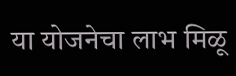या योजनेचा लाभ मिळू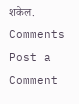शकेल.
Comments
Post a Comment